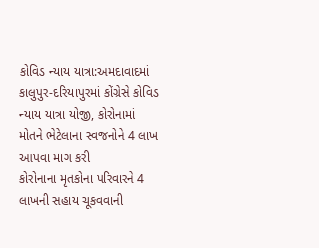કોવિડ ન્યાય યાત્રા:અમદાવાદમાં કાલુપુર-દરિયાપુરમાં કોંગ્રેસે કોવિડ ન્યાય યાત્રા યોજી, કોરોનામાં મોતને ભેટેલાના સ્વજનોને 4 લાખ આપવા માગ કરી
કોરોનાના મૃતકોના પરિવારને 4 લાખની સહાય ચૂકવવાની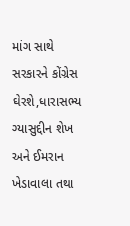માંગ સાથે સરકારને કોંગ્રેસ ઘેરશે,ધારાસભ્ય ગ્યાસુદ્દીન શેખ અને ઈમરાન ખેડાવાલા તથા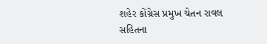શહેર કોંગ્રેસ પ્રમુખ ચેતન રાવલ સહિતના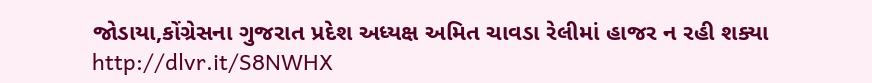જોડાયા,કોંગ્રેસના ગુજરાત પ્રદેશ અધ્યક્ષ અમિત ચાવડા રેલીમાં હાજર ન રહી શક્યા
http://dlvr.it/S8NWHX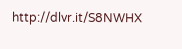http://dlvr.it/S8NWHX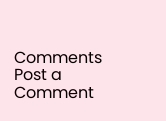Comments
Post a Comment